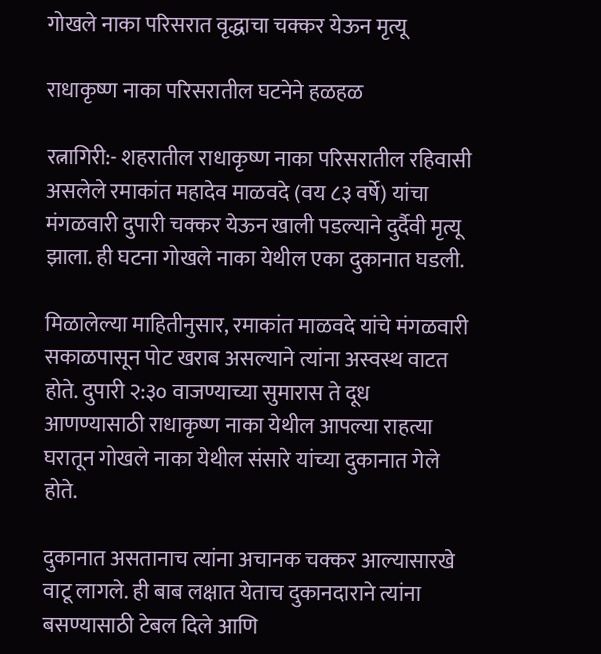गोखले नाका परिसरात वृद्धाचा चक्कर येऊन मृत्यू

राधाकृष्ण नाका परिसरातील घटनेने हळहळ

रत्नागिरी:- शहरातील राधाकृष्ण नाका परिसरातील रहिवासी असलेले रमाकांत महादेव माळवदे (वय ८३ वर्षे) यांचा मंगळवारी दुपारी चक्कर येऊन खाली पडल्याने दुर्दैवी मृत्यू झाला. ही घटना गोखले नाका येथील एका दुकानात घडली.

मिळालेल्या माहितीनुसार, रमाकांत माळवदे यांचे मंगळवारी सकाळपासून पोट खराब असल्याने त्यांना अस्वस्थ वाटत होते. दुपारी २:३० वाजण्याच्या सुमारास ते दूध आणण्यासाठी राधाकृष्ण नाका येथील आपल्या राहत्या घरातून गोखले नाका येथील संसारे यांच्या दुकानात गेले होते.

दुकानात असतानाच त्यांना अचानक चक्कर आल्यासारखे वाटू लागले. ही बाब लक्षात येताच दुकानदाराने त्यांना बसण्यासाठी टेबल दिले आणि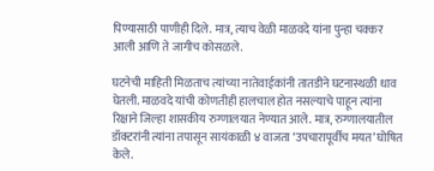पिण्यासाठी पाणीही दिले. मात्र, त्याच वेळी माळवदे यांना पुन्हा चक्कर आली आणि ते जागीच कोसळले.

घटनेची माहिती मिळताच त्यांच्या नातेवाईकांनी तातडीने घटनास्थळी धाव घेतली. माळवदे यांची कोणतीही हालचाल होत नसल्याचे पाहून त्यांना रिक्षाने जिल्हा शासकीय रुग्णालयात नेण्यात आले. मात्र, रुग्णालयातील डॉक्टरांनी त्यांना तपासून सायंकाळी ४ वाजता ‘उपचारापूर्वीच मयत’ घोषित केले.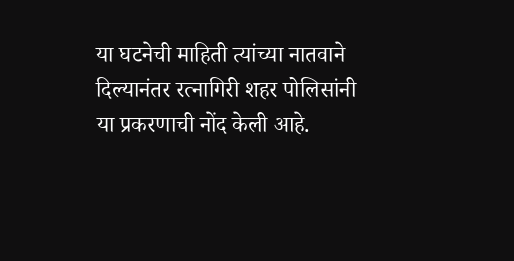या घटनेची माहिती त्यांच्या नातवाने दिल्यानंतर रत्नागिरी शहर पोलिसांनी या प्रकरणाची नोंद केली आहे.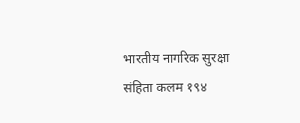भारतीय नागरिक सुरक्षा संहिता कलम १९४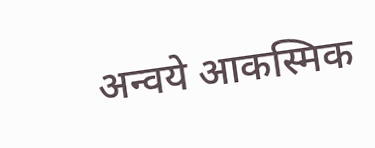अन्वये आकस्मिक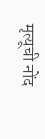मृत्यूची नोंद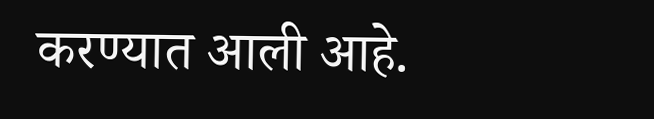करण्यात आली आहे.